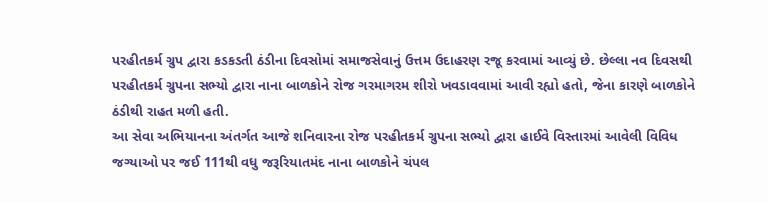પરહીતકર્મ ગ્રુપ દ્વારા કડકડતી ઠંડીના દિવસોમાં સમાજસેવાનું ઉત્તમ ઉદાહરણ રજૂ કરવામાં આવ્યું છે. છેલ્લા નવ દિવસથી પરહીતકર્મ ગ્રુપના સભ્યો દ્વારા નાના બાળકોને રોજ ગરમાગરમ શીરો ખવડાવવામાં આવી રહ્યો હતો, જેના કારણે બાળકોને ઠંડીથી રાહત મળી હતી.
આ સેવા અભિયાનના અંતર્ગત આજે શનિવારના રોજ પરહીતકર્મ ગ્રુપના સભ્યો દ્વારા હાઈવે વિસ્તારમાં આવેલી વિવિધ જગ્યાઓ પર જઈ 111થી વધુ જરૂરિયાતમંદ નાના બાળકોને ચંપલ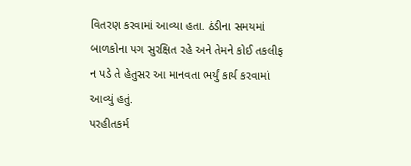વિતરણ કરવામાં આવ્યા હતા. ઠંડીના સમયમાં બાળકોના પગ સુરક્ષિત રહે અને તેમને કોઈ તકલીફ ન પડે તે હેતુસર આ માનવતા ભર્યું કાર્ય કરવામાં આવ્યું હતું.
પરહીતકર્મ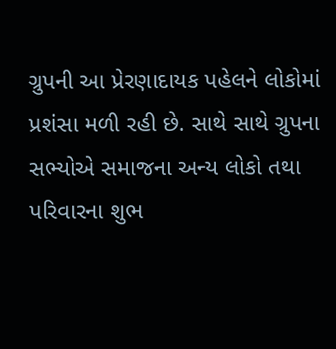ગ્રુપની આ પ્રેરણાદાયક પહેલને લોકોમાં પ્રશંસા મળી રહી છે. સાથે સાથે ગ્રુપના સભ્યોએ સમાજના અન્ય લોકો તથા પરિવારના શુભ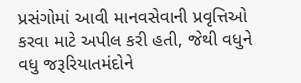પ્રસંગોમાં આવી માનવસેવાની પ્રવૃત્તિઓ કરવા માટે અપીલ કરી હતી, જેથી વધુને વધુ જરૂરિયાતમંદોને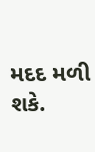મદદ મળી શકે.